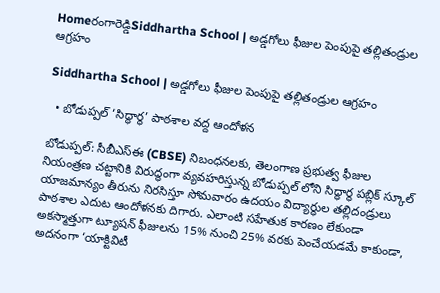Homeరంగారెడ్డిSiddhartha School | అడ్డగోలు ఫీజుల పెంపుపై తల్లితండ్రుల ఆగ్రహం

Siddhartha School | అడ్డగోలు ఫీజుల పెంపుపై తల్లితండ్రుల ఆగ్రహం

  • బోడుప్పల్ ‘సిద్ధార్థ’ పాఠశాల వద్ద ఆందోళన

బోడుప్పల్: సీబీఎస్ఈ (CBSE) నిబంధనలకు, తెలంగాణ ప్రభుత్వ ఫీజుల నియంత్రణ చట్టానికి విరుద్ధంగా వ్యవహరిస్తున్న బోడుప్పల్ లోని సిద్ధార్థ పబ్లిక్ స్కూల్ యాజమాన్యం తీరును నిరసిస్తూ సోమవారం ఉదయం విద్యార్థుల తల్లిదండ్రులు పాఠశాల ఎదుట ఆందోళనకు దిగారు. ఎలాంటి సహేతుక కారణం లేకుండా అకస్మాత్తుగా ట్యూషన్ ఫీజులను 15% నుంచి 25% వరకు పెంచేయడమే కాకుండా, అదనంగా ‘యాక్టివిటీ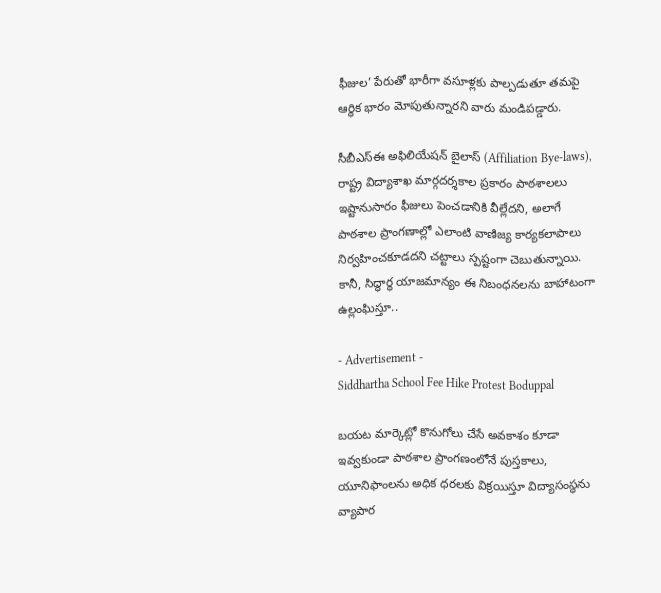ఫీజుల’ పేరుతో భారీగా వసూళ్లకు పాల్పడుతూ తమపై ఆర్థిక భారం మోపుతున్నారని వారు మండిపడ్డారు.

సీబీఎస్ఈ అఫిలియేషన్ బైలాస్ (Affiliation Bye-laws), రాష్ట్ర విద్యాశాఖ మార్గదర్శకాల ప్రకారం పాఠశాలలు ఇష్టానుసారం ఫీజులు పెంచడానికి వీల్లేదని, అలాగే పాఠశాల ప్రాంగణాల్లో ఎలాంటి వాణిజ్య కార్యకలాపాలు నిర్వహించకూడదని చట్టాలు స్పష్టంగా చెబుతున్నాయి. కానీ, సిద్ధార్థ యాజమాన్యం ఈ నిబంధనలను బాహాటంగా ఉల్లంఘిస్తూ..

- Advertisement -
Siddhartha School Fee Hike Protest Boduppal

బయట మార్కెట్లో కొనుగోలు చేసే అవకాశం కూడా ఇవ్వకుండా పాఠశాల ప్రాంగణంలోనే పుస్తకాలు, యూనిఫాంలను అధిక ధరలకు విక్రయిస్తూ విద్యాసంస్థను వ్యాపార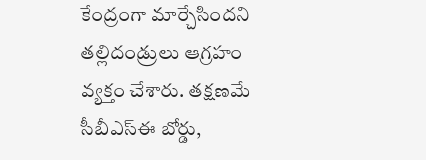కేంద్రంగా మార్చేసిందని తల్లిదండ్రులు ఆగ్రహం వ్యక్తం చేశారు. తక్షణమే సీబీఎస్ఈ బోర్డు,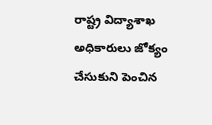రాష్ట్ర విద్యాశాఖ అధికారులు జోక్యం చేసుకుని పెంచిన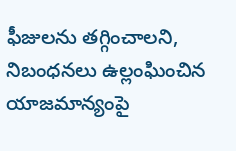ఫీజులను తగ్గించాలని, నిబంధనలు ఉల్లంఘించిన యాజమాన్యంపై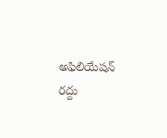అఫిలియేషన్ రద్దు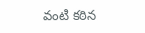వంటి కఠిన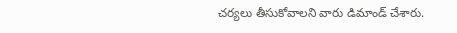చర్యలు తీసుకోవాలని వారు డిమాండ్ చేశారు.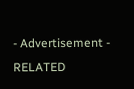- Advertisement -
RELATED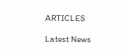ARTICLES

Latest News